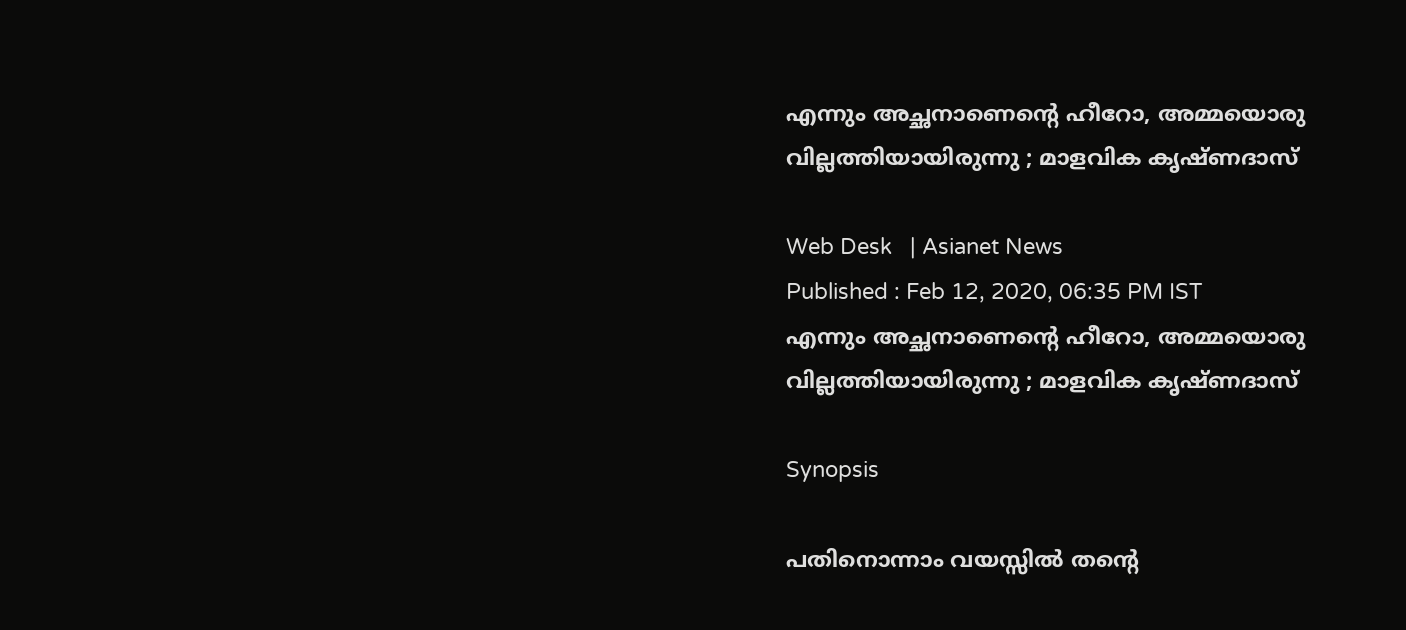എന്നും അച്ഛനാണെന്റെ ഹീറോ, അമ്മയൊരു വില്ലത്തിയായിരുന്നു ; മാളവിക കൃഷ്ണദാസ്

Web Desk   | Asianet News
Published : Feb 12, 2020, 06:35 PM IST
എന്നും അച്ഛനാണെന്റെ ഹീറോ, അമ്മയൊരു വില്ലത്തിയായിരുന്നു ; മാളവിക കൃഷ്ണദാസ്

Synopsis

പതിനൊന്നാം വയസ്സില്‍ തന്റെ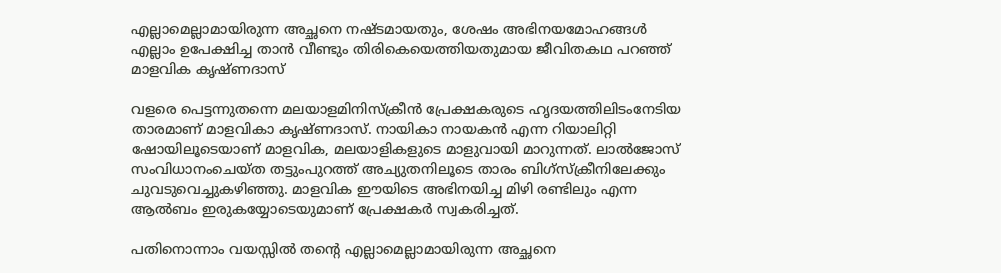എല്ലാമെല്ലാമായിരുന്ന അച്ഛനെ നഷ്ടമായതും, ശേഷം അഭിനയമോഹങ്ങള്‍ എല്ലാം ഉപേക്ഷിച്ച താന്‍ വീണ്ടും തിരികെയെത്തിയതുമായ ജീവിതകഥ പറഞ്ഞ്  മാളവിക കൃഷ്ണദാസ്

വളരെ പെട്ടന്നുതന്നെ മലയാളമിനിസ്‌ക്രീന്‍ പ്രേക്ഷകരുടെ ഹൃദയത്തിലിടംനേടിയ താരമാണ് മാളവികാ കൃഷ്ണദാസ്. നായികാ നായകന്‍ എന്ന റിയാലിറ്റി ഷോയിലൂടെയാണ് മാളവിക, മലയാളികളുടെ മാളുവായി മാറുന്നത്. ലാല്‍ജോസ് സംവിധാനംചെയ്ത തട്ടുംപുറത്ത് അച്യുതനിലൂടെ താരം ബിഗ്‌സ്‌ക്രീനിലേക്കും ചുവടുവെച്ചുകഴിഞ്ഞു. മാളവിക ഈയിടെ അഭിനയിച്ച മിഴി രണ്ടിലും എന്ന ആല്‍ബം ഇരുകയ്യോടെയുമാണ് പ്രേക്ഷകര്‍ സ്വകരിച്ചത്.

പതിനൊന്നാം വയസ്സില്‍ തന്റെ എല്ലാമെല്ലാമായിരുന്ന അച്ഛനെ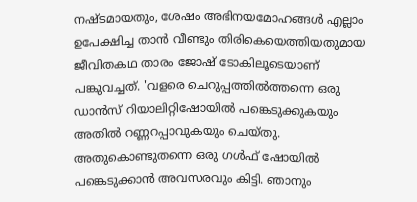നഷ്ടമായതും, ശേഷം അഭിനയമോഹങ്ങള്‍ എല്ലാം ഉപേക്ഷിച്ച താന്‍ വീണ്ടും തിരികെയെത്തിയതുമായ ജീവിതകഥ താരം ജോഷ് ടോകിലൂടെയാണ് പങ്കുവച്ചത്. 'വളരെ ചെറുപ്പത്തില്‍ത്തന്നെ ഒരു ഡാന്‍സ് റിയാലിറ്റിഷോയില്‍ പങ്കെടുക്കുകയും അതില്‍ റണ്ണറപ്പാവുകയും ചെയ്തു. അതുകൊണ്ടുതന്നെ ഒരു ഗള്‍ഫ് ഷോയില്‍ പങ്കെടുക്കാന്‍ അവസരവും കിട്ടി. ഞാനും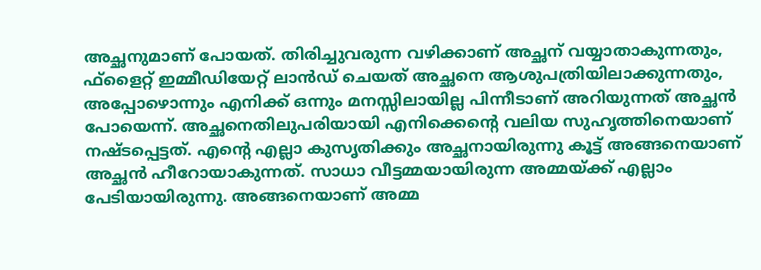അച്ഛനുമാണ് പോയത്. തിരിച്ചുവരുന്ന വഴിക്കാണ് അച്ഛന് വയ്യാതാകുന്നതും, ഫ്‌ളൈറ്റ് ഇമ്മീഡിയേറ്റ് ലാന്‍ഡ് ചെയത് അച്ഛനെ ആശുപത്രിയിലാക്കുന്നതും, അപ്പോഴൊന്നും എനിക്ക് ഒന്നും മനസ്സിലായില്ല പിന്നീടാണ് അറിയുന്നത് അച്ഛന്‍ പോയെന്ന്. അച്ഛനെതിലുപരിയായി എനിക്കെന്റെ വലിയ സുഹൃത്തിനെയാണ് നഷ്ടപ്പെട്ടത്. എന്റെ എല്ലാ കുസൃതിക്കും അച്ഛനായിരുന്നു കൂട്ട് അങ്ങനെയാണ് അച്ഛൻ ഹീറോയാകുന്നത്. സാധാ വീട്ടമ്മയായിരുന്ന അമ്മയ്ക്ക് എല്ലാം പേടിയായിരുന്നു. അങ്ങനെയാണ് അമ്മ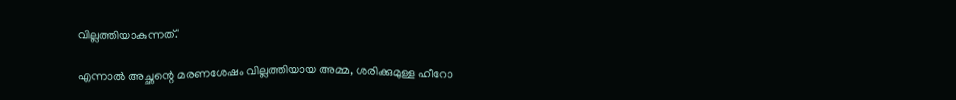വില്ലത്തിയാകുന്നത്.'

എന്നാല്‍ അച്ഛന്റെ മരണശേഷം വില്ലത്തിയായ അമ്മ, ശരിക്കുമുള്ള ഹീറോ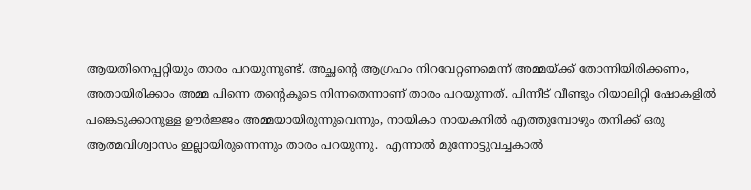ആയതിനെപ്പറ്റിയും താരം പറയുന്നുണ്ട്. അച്ഛന്റെ ആഗ്രഹം നിറവേറ്റണമെന്ന് അമ്മയ്ക്ക് തോന്നിയിരിക്കണം, അതായിരിക്കാം അമ്മ പിന്നെ തന്റെകൂടെ നിന്നതെന്നാണ് താരം പറയുന്നത്. പിന്നീട് വീണ്ടും റിയാലിറ്റി ഷോകളില്‍ പങ്കെടുക്കാനുള്ള ഊര്‍ജ്ജം അമ്മയായിരുന്നുവെന്നും, നായികാ നായകനില്‍ എത്തുമ്പോഴും തനിക്ക് ഒരു ആത്മവിശ്വാസം ഇല്ലായിരുന്നെന്നും താരം പറയുന്നു.  എന്നാല്‍ മുന്നോട്ടുവച്ചകാല്‍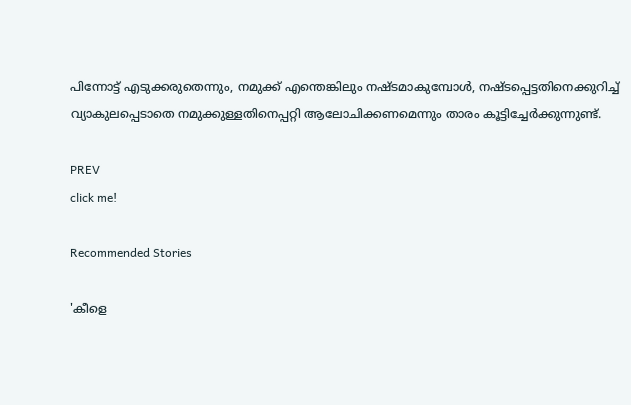പിന്നോട്ട് എടുക്കരുതെന്നും, നമുക്ക് എന്തെങ്കിലും നഷ്ടമാകുമ്പോള്‍, നഷ്ടപ്പെട്ടതിനെക്കുറിച്ച് വ്യാകുലപ്പെടാതെ നമുക്കുള്ളതിനെപ്പറ്റി ആലോചിക്കണമെന്നും താരം കൂട്ടിച്ചേര്‍ക്കുന്നുണ്ട്.

PREV
click me!

Recommended Stories

'കീളെ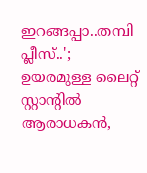ഇറങ്ങപ്പാ..തമ്പി പ്ലീസ്..'; ഉയരമുള്ള ലൈറ്റ് സ്റ്റാന്റിൽ ആരാധകൻ,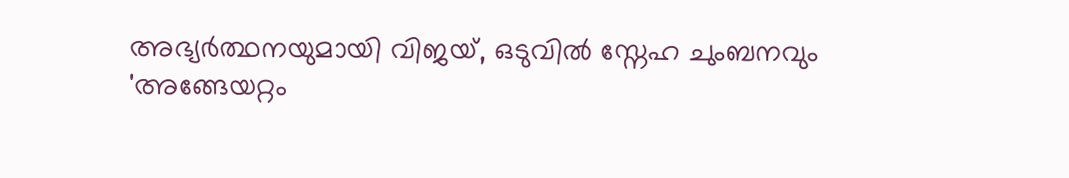അഭ്യർത്ഥനയുമായി വിജയ്, ഒടുവിൽ സ്നേഹ ചുംബനവും
'അങ്ങേയറ്റം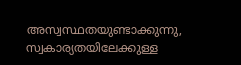അസ്വസ്ഥതയുണ്ടാക്കുന്നു, സ്വകാര്യതയിലേക്കുള്ള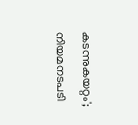കടന്നുകയറ്റം'; നിയമനടപടി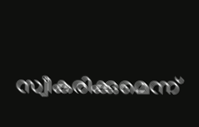സ്വീകരിക്കുമെന്ന്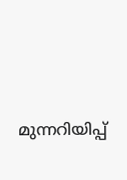മുന്നറിയിപ്പ്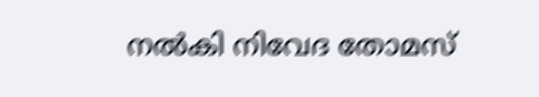നൽകി നിവേദ തോമസ്